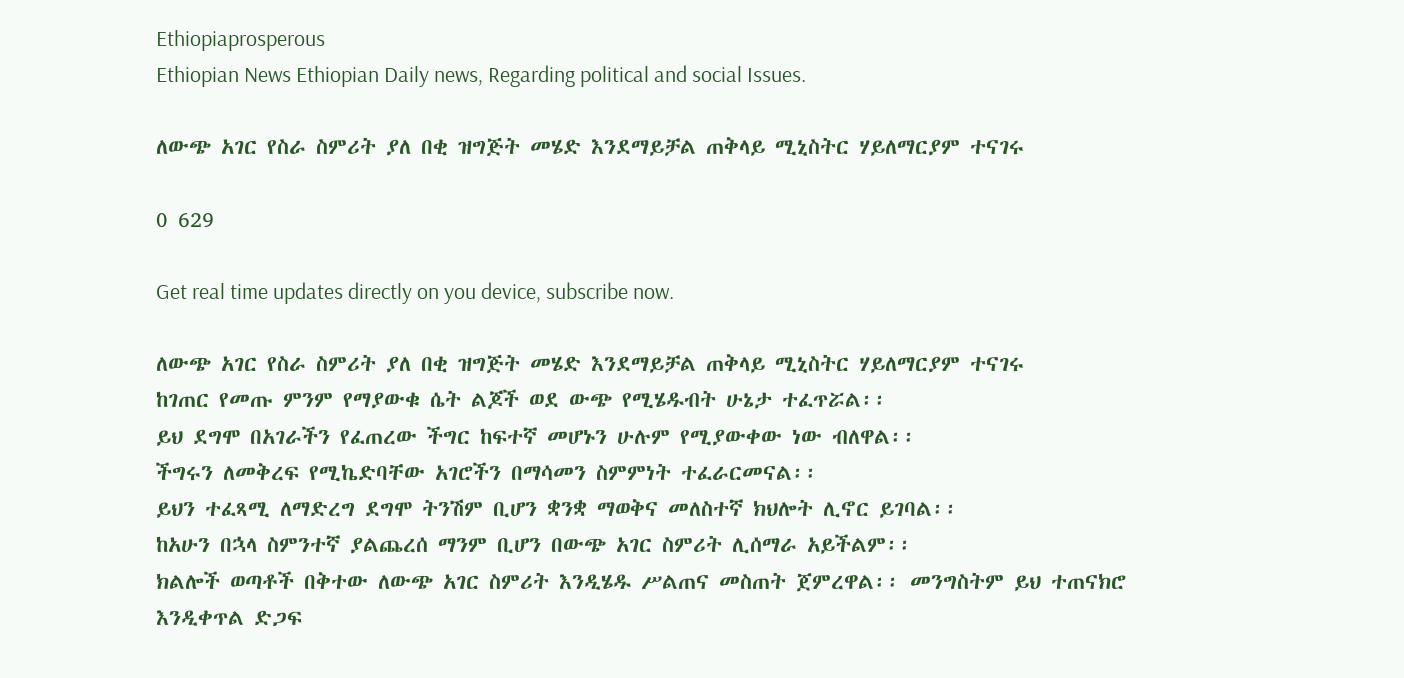Ethiopiaprosperous
Ethiopian News Ethiopian Daily news, Regarding political and social Issues.

ለውጭ አገር የስራ ስምሪት ያለ በቂ ዝግጅት መሄድ እንደማይቻል ጠቅላይ ሚኒስትር ሃይለማርያም ተናገሩ

0 629

Get real time updates directly on you device, subscribe now.

ለውጭ አገር የስራ ስምሪት ያለ በቂ ዝግጅት መሄድ እንደማይቻል ጠቅላይ ሚኒስትር ሃይለማርያም ተናገሩ
ከገጠር የመጡ ምንም የማያውቁ ሴት ልጆች ወደ ውጭ የሚሄዱብት ሁኔታ ተፈጥሯል፡፡
ይህ ደግሞ በአገራችን የፈጠረው ችግር ከፍተኛ መሆኑን ሁሉም የሚያውቀው ነው ብለዋል፡፡
ችግሩን ለመቅረፍ የሚኬድባቸው አገሮችን በማሳመን ስምምነት ተፈራርመናል፡፡
ይህን ተፈጻሚ ለማድረግ ደግሞ ትንሽም ቢሆን ቋንቋ ማወቅና መለስተኛ ክህሎት ሊኖር ይገባል፡፡
ከአሁን በኋላ ስምንተኛ ያልጨረሰ ማንም ቢሆን በውጭ አገር ስምሪት ሊሰማራ አይችልም፡፡
ክልሎች ወጣቶች በቅተው ለውጭ አገር ስምሪት እንዲሄዱ ሥልጠና መስጠት ጀምረዋል፡፡ መንግስትም ይህ ተጠናክሮ እንዲቀጥል ድጋፍ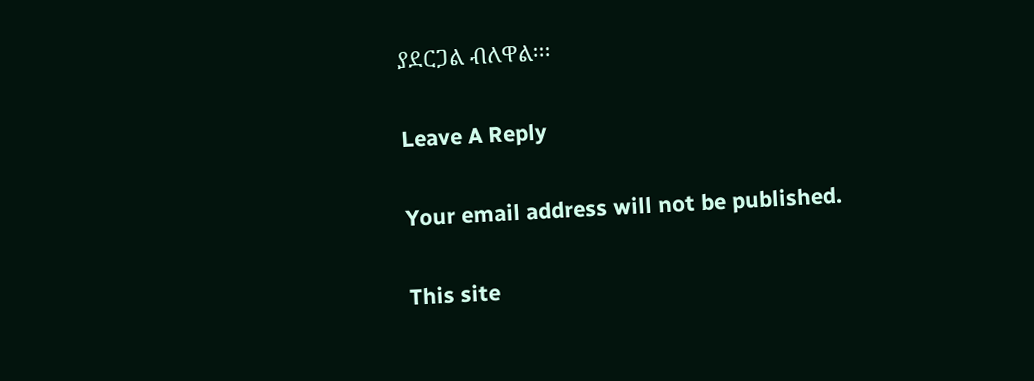ያደርጋል ብለዋል፡፡፡

Leave A Reply

Your email address will not be published.

This site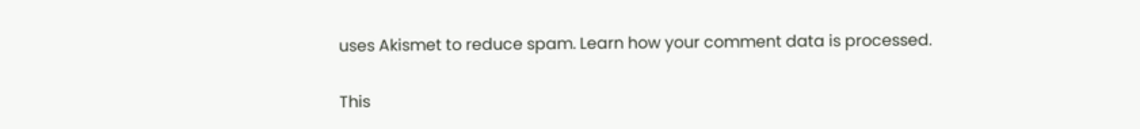uses Akismet to reduce spam. Learn how your comment data is processed.

This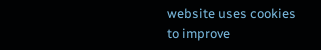website uses cookies to improve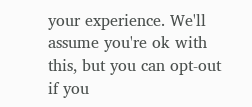your experience. We'll assume you're ok with this, but you can opt-out if you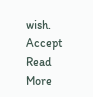wish. Accept Read More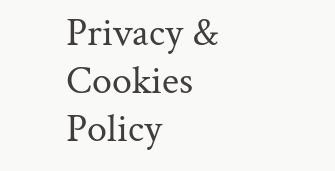Privacy & Cookies Policy